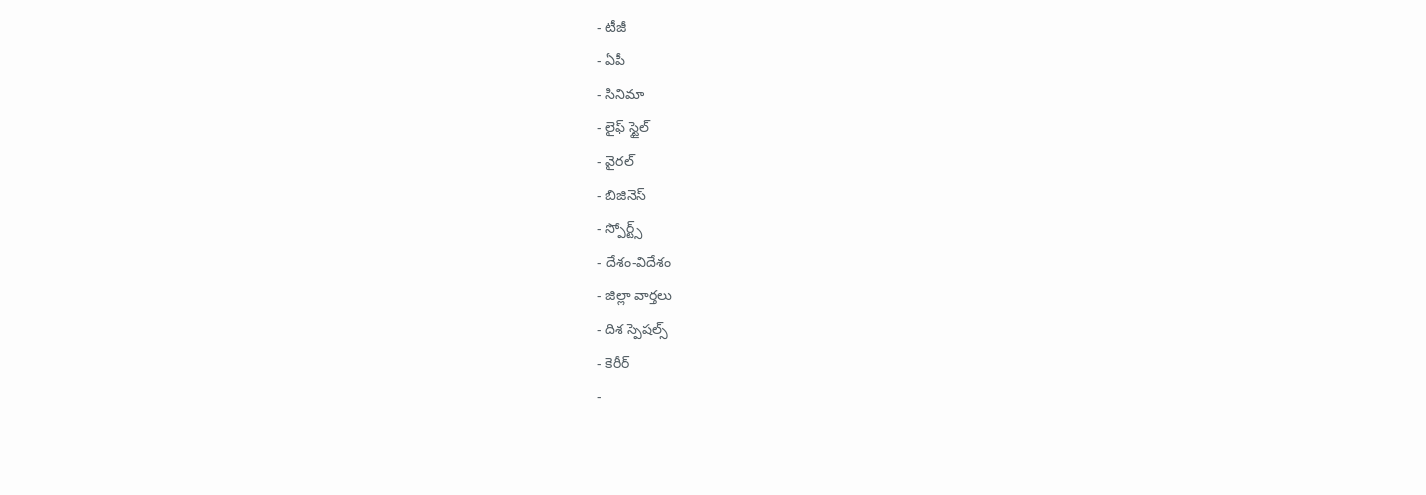- టీజీ
- ఏపీ
- సినిమా
- లైఫ్ స్టైల్
- వైరల్
- బిజినెస్
- స్పోర్ట్స్
- దేశం-విదేశం
- జిల్లా వార్తలు
- దిశ స్పెషల్స్
- కెరీర్
-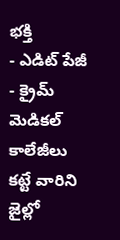భక్తి
- ఎడిట్ పేజీ
- క్రైమ్
మెడికల్ కాలేజీలు కట్టే వారిని జైల్లో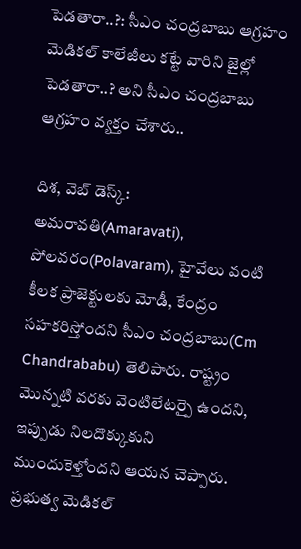పెడతారా..?: సీఎం చంద్రబాబు ఆగ్రహం
మెడికల్ కాలేజీలు కట్టే వారిని జైల్లో పెడతారా..? అని సీఎం చంద్రబాబు ఆగ్రహం వ్యక్తం చేశారు..

దిశ, వెబ్ డెస్క్: అమరావతి(Amaravati), పోలవరం(Polavaram), హైవేలు వంటి కీలక ప్రాజెక్టులకు మోడీ, కేంద్రం సహకరిస్తోందని సీఎం చంద్రబాబు(Cm Chandrababu) తెలిపారు. రాష్ట్రం మొన్నటి వరకు వెంటిలేటర్పై ఉందని, ఇప్పుడు నిలదొక్కుకుని ముందుకెళ్తోందని ఆయన చెప్పారు. ప్రభుత్వ మెడికల్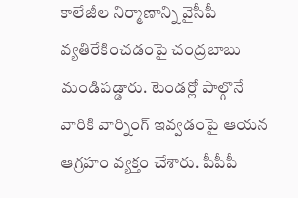కాలేజీల నిర్మాణాన్ని వైసీపీ వ్యతిరేకించడంపై చంద్రబాబు మండిపడ్డారు. టెండర్లో పాల్గొనే వారికి వార్నింగ్ ఇవ్వడంపై ఆయన ఆగ్రహం వ్యక్తం చేశారు. పీపీపీ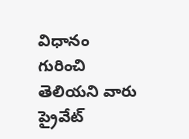విధానం గురించి తెలియని వారు ప్రైవేట్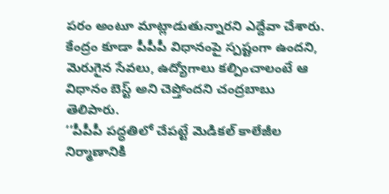పరం అంటూ మాట్లాడుతున్నారని ఎద్దేవా చేశారు. కేంద్రం కూడా పీపీపీ విధానంపై స్పష్టంగా ఉందని, మెరుగైన సేవలు, ఉద్యోగాలు కల్పించాలంటే ఆ విధానం బెస్ట్ అని చెప్తోందని చంద్రబాబు తెలిపారు.
‘‘పీపీపీ పద్ధతిలో చేపట్టే మెడికల్ కాలేజీల నిర్మాణానికి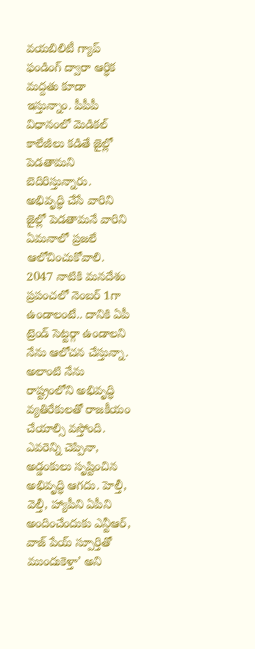వయబిలిటీ గ్యాప్ ఫండింగ్ ద్వారా ఆర్ధిక మద్దతు కూడా ఇస్తున్నాం. పీపీపీ విధానంలో మెడికల్ కాలేజీలు కడితే జైల్లో పెడతామని బెదిరిస్తున్నారు. అభివృద్ధి చేసే వారిని జైల్లో పెడతామనే వారిని ఏమనాలో ప్రజలే ఆలోచించుకోవాలి. 2047 నాటికి మనదేశం ప్రపంచలో నెంబర్ 1గా ఉండాలంటే.. దానికి ఏపీ ట్రెండ్ సెట్టర్గా ఉండాలని నేను ఆలోచన చేస్తున్నా. అలాంటి నేను రాష్ట్రంలోని అభివృద్ధి వ్యతిరేకులతో రాజకీయం చేయాల్సి వస్తోంది. ఎవరెన్ని చెప్పినా, అడ్డంకులు సృష్టించిన అభివృద్ధి ఆగదు. హెల్తీ, వెల్తీ, హ్యాపీని ఏపీని అందించేందుకు ఎన్టీఆర్, వాజ్ పేయ్ స్పూర్తితో ముందుకెళ్తా’ అని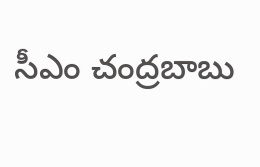సీఎం చంద్రబాబు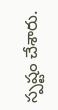స్పష్టం చేశారు.